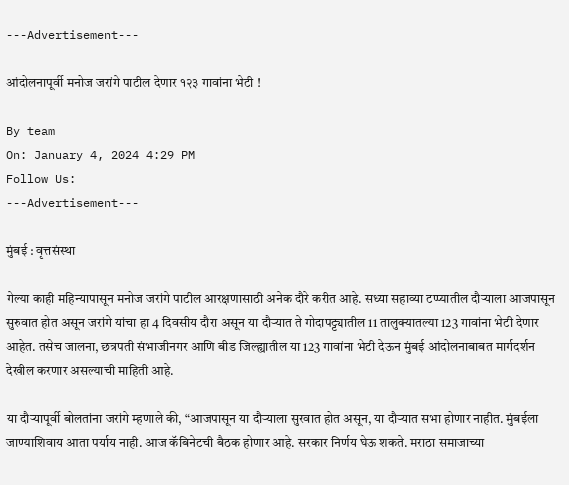---Advertisement---

आंदोलनापूर्वी मनोज जरांगे पाटील देणार १२३ गावांना भेटी !

By team
On: January 4, 2024 4:29 PM
Follow Us:
---Advertisement---

मुंबई : वृत्तसंस्था

गेल्या काही महिन्यापासून मनोज जरांगे पाटील आरक्षणासाठी अनेक दौरे करीत आहे. सध्या सहाव्या टप्प्यातील दौऱ्याला आजपासून सुरुवात होत असून जरांगे यांचा हा 4 दिवसीय दौरा असून या दौऱ्यात ते गोदापट्ट्यातील 11 तालुक्यातल्या 123 गावांना भेटी देणार आहेत. तसेच जालना, छत्रपती संभाजीनगर आणि बीड जिल्ह्यातील या 123 गावांना भेटी देऊन मुंबई आंदोलनाबाबत मार्गदर्शन देखील करणार असल्याची माहिती आहे.

या दौऱ्यापूर्वी बोलतांना जरांगे म्हणाले की, “आजपासून या दौऱ्याला सुरवात होत असून, या दौऱ्यात सभा होणार नाहीत. मुंबईला जाण्याशिवाय आता पर्याय नाही. आज कॅबिनेटची बैठक होणार आहे. सरकार निर्णय घेऊ शकते. मराठा समाजाच्या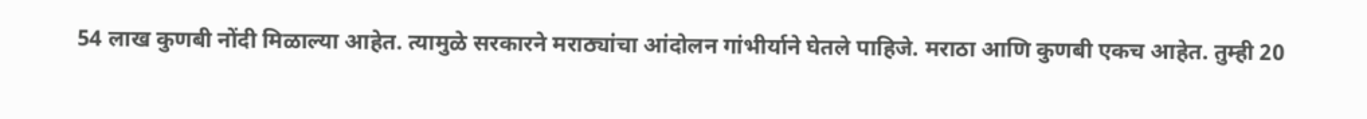54 लाख कुणबी नोंदी मिळाल्या आहेत. त्यामुळे सरकारने मराठ्यांचा आंदोलन गांभीर्याने घेतले पाहिजे. मराठा आणि कुणबी एकच आहेत. तुम्ही 20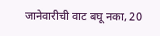जानेवारीची वाट बघू नका, 20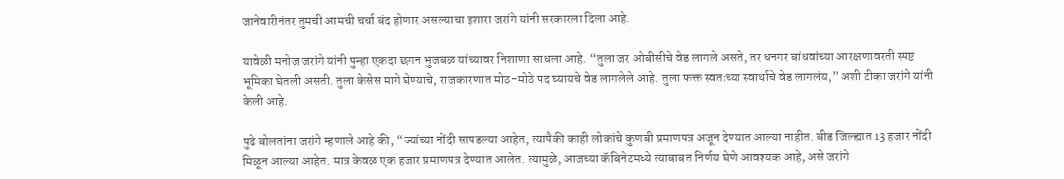जानेवारीनंतर तुमची आमची चर्चा बंद होणार असल्याचा इशारा जरांगे यांनी सरकारला दिला आहे.

यावेळी मनोज जरांगे यांनी पुन्हा एकदा छगन भुजबळ यांच्यावर निशाणा साधला आहे. “तुला जर ओबीसीचे वेड लागले असते, तर धनगर बांधवांच्या आरक्षणावरती स्पष्ट भूमिका घेतली असती. तुला केसेस मागे घेण्याचे, राजकारणात मोठ-मोठे पद घ्यायचे वेड लागलेले आहे. तुला फक्त स्वतःच्या स्वार्थाचे वेड लागलंय,” अशी टीका जरांगे यांनी केली आहे.

पुढे बोलतांना जरांगे म्हणाले आहे की, “ज्यांच्या नोंदी सापडल्या आहेत, त्यापैकी काही लोकांचे कुणबी प्रमाणपत्र अजून देण्यात आल्या नाहीत. बीड जिल्ह्यात 13 हजार नोंदी मिळून आल्या आहेत. मात्र केवळ एक हजार प्रमाणपत्र देण्यात आलेत. त्यामुळे, आजच्या कॅबिनेटमध्ये त्याबाबत निर्णय घेणे आवश्यक आहे, असे जरांगे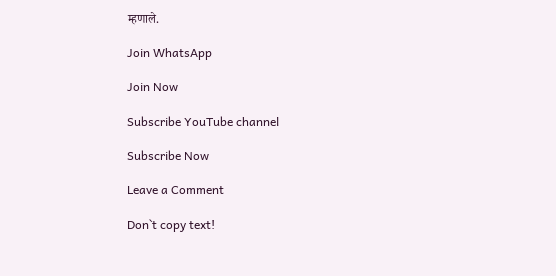म्हणाले.

Join WhatsApp

Join Now

Subscribe YouTube channel

Subscribe Now

Leave a Comment

Don`t copy text!